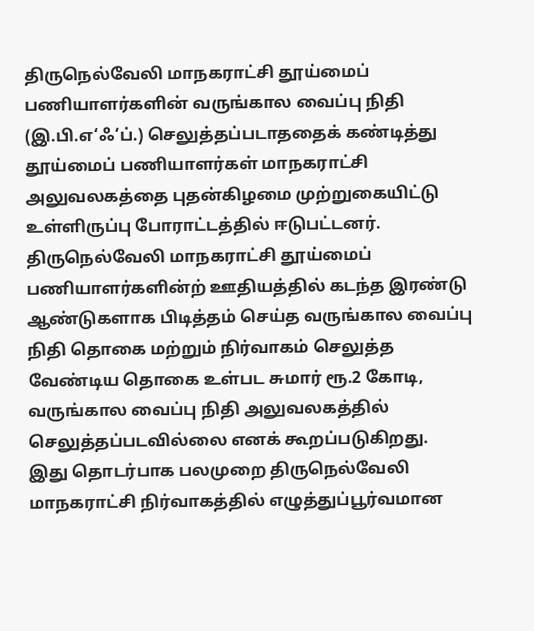திருநெல்வேலி மாநகராட்சி தூய்மைப் பணியாளர்களின் வருங்கால வைப்பு நிதி (இ.பி.எ‘ஃ‘ப்.) செலுத்தப்படாததைக் கண்டித்து தூய்மைப் பணியாளர்கள் மாநகராட்சி அலுவலகத்தை புதன்கிழமை முற்றுகையிட்டு உள்ளிருப்பு போராட்டத்தில் ஈடுபட்டனர்.
திருநெல்வேலி மாநகராட்சி தூய்மைப் பணியாளர்களின்ற் ஊதியத்தில் கடந்த இரண்டு ஆண்டுகளாக பிடித்தம் செய்த வருங்கால வைப்பு நிதி தொகை மற்றும் நிர்வாகம் செலுத்த வேண்டிய தொகை உள்பட சுமார் ரூ.2 கோடி, வருங்கால வைப்பு நிதி அலுவலகத்தில் செலுத்தப்படவில்லை எனக் கூறப்படுகிறது.
இது தொடர்பாக பலமுறை திருநெல்வேலி மாநகராட்சி நிர்வாகத்தில் எழுத்துப்பூர்வமான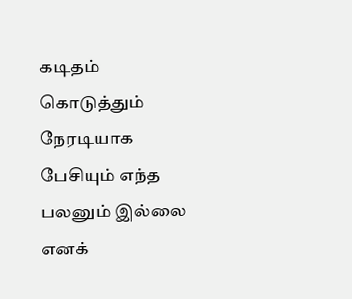கடிதம் கொடுத்தும் நேரடியாக பேசியும் எந்த பலனும் இல்லை எனக்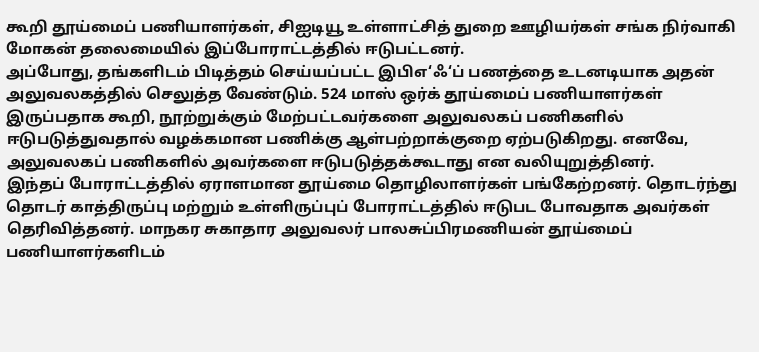கூறி தூய்மைப் பணியாளர்கள், சிஐடியூ உள்ளாட்சித் துறை ஊழியர்கள் சங்க நிர்வாகி மோகன் தலைமையில் இப்போராட்டத்தில் ஈடுபட்டனர்.
அப்போது, தங்களிடம் பிடித்தம் செய்யப்பட்ட இபிஎ‘ஃ‘ப் பணத்தை உடனடியாக அதன் அலுவலகத்தில் செலுத்த வேண்டும். 524 மாஸ் ஒர்க் தூய்மைப் பணியாளர்கள் இருப்பதாக கூறி, நூற்றுக்கும் மேற்பட்டவர்களை அலுவலகப் பணிகளில் ஈடுபடுத்துவதால் வழக்கமான பணிக்கு ஆள்பற்றாக்குறை ஏற்படுகிறது. எனவே, அலுவலகப் பணிகளில் அவர்களை ஈடுபடுத்தக்கூடாது என வலியுறுத்தினர்.
இந்தப் போராட்டத்தில் ஏராளமான தூய்மை தொழிலாளர்கள் பங்கேற்றனர். தொடர்ந்து தொடர் காத்திருப்பு மற்றும் உள்ளிருப்புப் போராட்டத்தில் ஈடுபட போவதாக அவர்கள் தெரிவித்தனர். மாநகர சுகாதார அலுவலர் பாலசுப்பிரமணியன் தூய்மைப் பணியாளர்களிடம்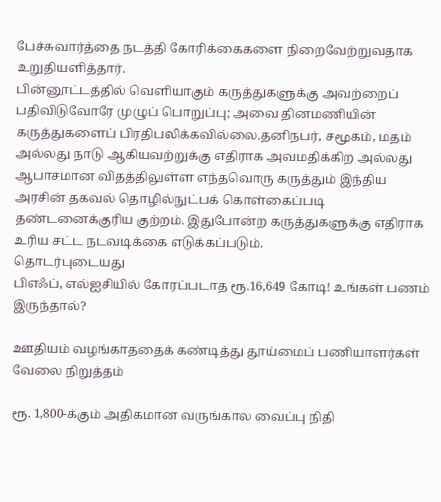பேச்சுவார்த்தை நடத்தி கோரிக்கைகளை நிறைவேற்றுவதாக உறுதியளித்தார்.
பின்னூட்டத்தில் வெளியாகும் கருத்துகளுக்கு அவற்றைப் பதிவிடுவோரே முழுப் பொறுப்பு; அவை தினமணியின் கருத்துகளைப் பிரதிபலிக்கவில்லை.தனிநபர், சமூகம், மதம் அல்லது நாடு ஆகியவற்றுக்கு எதிராக அவமதிக்கிற அல்லது ஆபாசமான விதத்திலுள்ள எந்தவொரு கருத்தும் இந்திய அரசின் தகவல் தொழில்நுட்பக் கொள்கைப்படி தண்டனைக்குரிய குற்றம். இதுபோன்ற கருத்துகளுக்கு எதிராக உரிய சட்ட நடவடிக்கை எடுக்கப்படும்.
தொடர்புடையது
பிஎஃப், எல்ஐசியில் கோரப்படாத ரூ.16,649 கோடி! உங்கள் பணம் இருந்தால்?

ஊதியம் வழங்காததைக் கண்டித்து தூய்மைப் பணியாளர்கள் வேலை நிறுத்தம்

ரூ. 1,800-க்கும் அதிகமான வருங்கால வைப்பு நிதி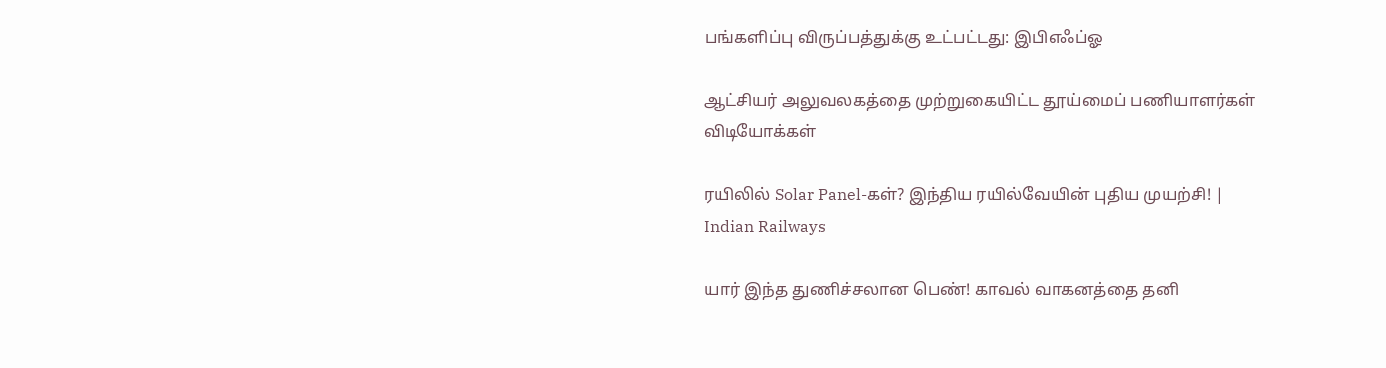பங்களிப்பு விருப்பத்துக்கு உட்பட்டது: இபிஎஃப்ஓ

ஆட்சியர் அலுவலகத்தை முற்றுகையிட்ட தூய்மைப் பணியாளர்கள்
விடியோக்கள்

ரயிலில் Solar Panel-கள்? இந்திய ரயில்வேயின் புதிய முயற்சி! | Indian Railways

யார் இந்த துணிச்சலான பெண்! காவல் வாகனத்தை தனி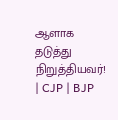ஆளாக தடுத்து நிறுத்தியவர்! | CJP | BJP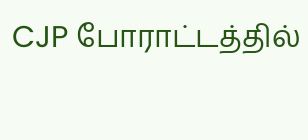CJP போராட்டத்தில்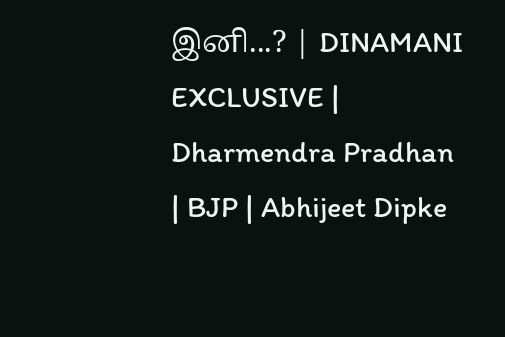இனி...? | DINAMANI EXCLUSIVE | Dharmendra Pradhan | BJP | Abhijeet Dipke